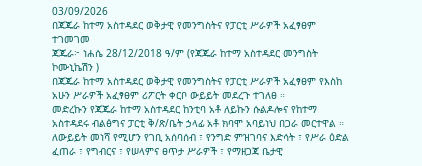03/09/2026
በጃጁራ ከተማ አስተዳደር ወቅታዊ የመንግስትና የፓርቲ ሥራዎች አፈፃፀም ተገመገመ
ጃጁራ፦ ነሐሴ 28/12/2018 ዓ/ም (የጃጁራ ከተማ አስተዳደር መንግስት ኮሙኒኬሽን )
በጃጁራ ከተማ አስተዳደር ወቅታዊ የመንግስትና የፓርቲ ሥራዎች አፈፃፀም የእስከ አሁን ሥራዎች አፈፃፀም ሪፖርት ቀርቦ ውይይት መደረጉ ተገለፀ ።
መድረኩን የጃጁራ ከተማ አስተዳደር ከንቲባ አቶ ለይኩን ሱልዶሎና የከተማ አስተዳደሩ ብልፅግና ፓርቲ ቅ/ጽ/ቤት ኃላፊ አቶ ክባሞ አባይነህ በጋራ መርተዋል ።
ለውይይት መነሻ የሚሆን የገቢ አሰባሰብ ፣ የንግድ ምዝገባና እድሳት ፣ የሥራ ዕድል ፈጠራ ፣ የግብርና ፣ የሠላምና ፀጥታ ሥራዎች ፣ የማዘጋጃ ቤታዊ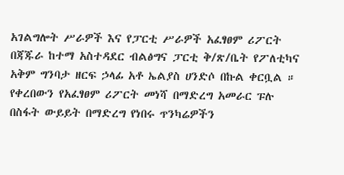አገልግሎት ሥራዎች እና የፓርቲ ሥራዎች አፈፃፀም ሪፖርት በጃጁራ ከተማ አስተዳደር ብልፅግና ፓርቲ ቅ/ጽ/ቤት የፖለቲካና አቅም ግንባታ ዘርፍ ኃላፊ አቶ ኤልያስ ሀንድሶ በኩል ቀርቧል ።
የቀረበውን የአፈፃፀም ሪፖርት መነሻ በማድረግ አመራር ፑሉ በስፋት ውይይት በማድረግ የነበሩ ጥንካሬዎችን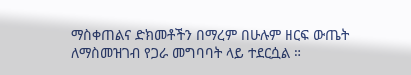ማስቀጠልና ድክመቶችን በማረም በሁሉም ዘርፍ ውጤት ለማስመዝገብ የጋራ መግባባት ላይ ተደርሷል ።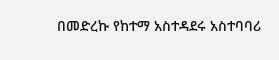በመድረኩ የከተማ አስተዳደሩ አስተባባሪ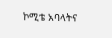ኮሚቴ አባላትና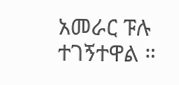አመራር ፑሉ ተገኝተዋል ።